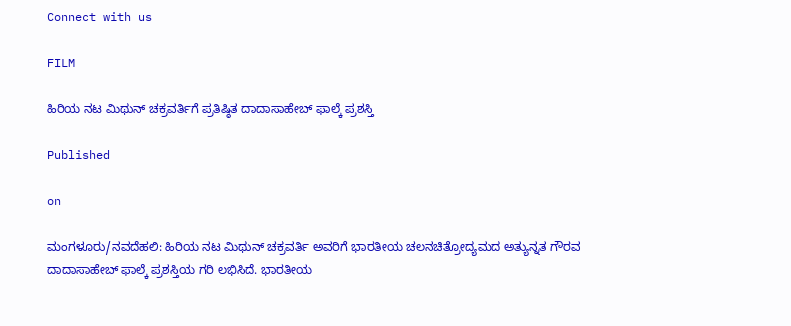Connect with us

FILM

ಹಿರಿಯ ನಟ ಮಿಥುನ್ ಚಕ್ರವರ್ತಿಗೆ ಪ್ರತಿಷ್ಠಿತ ದಾದಾಸಾಹೇಬ್ ಫಾಲ್ಕೆ ಪ್ರಶಸ್ತಿ

Published

on

ಮಂಗಳೂರು/ನವದೆಹಲಿ: ಹಿರಿಯ ನಟ ಮಿಥುನ್ ಚಕ್ರವರ್ತಿ ಅವರಿಗೆ ಭಾರತೀಯ ಚಲನಚಿತ್ರೋದ್ಯಮದ ಅತ್ಯುನ್ನತ ಗೌರವ ದಾದಾಸಾಹೇಬ್ ಫಾಲ್ಕೆ ಪ್ರಶಸ್ತಿಯ ಗರಿ ಲಭಿಸಿದೆ. ಭಾರತೀಯ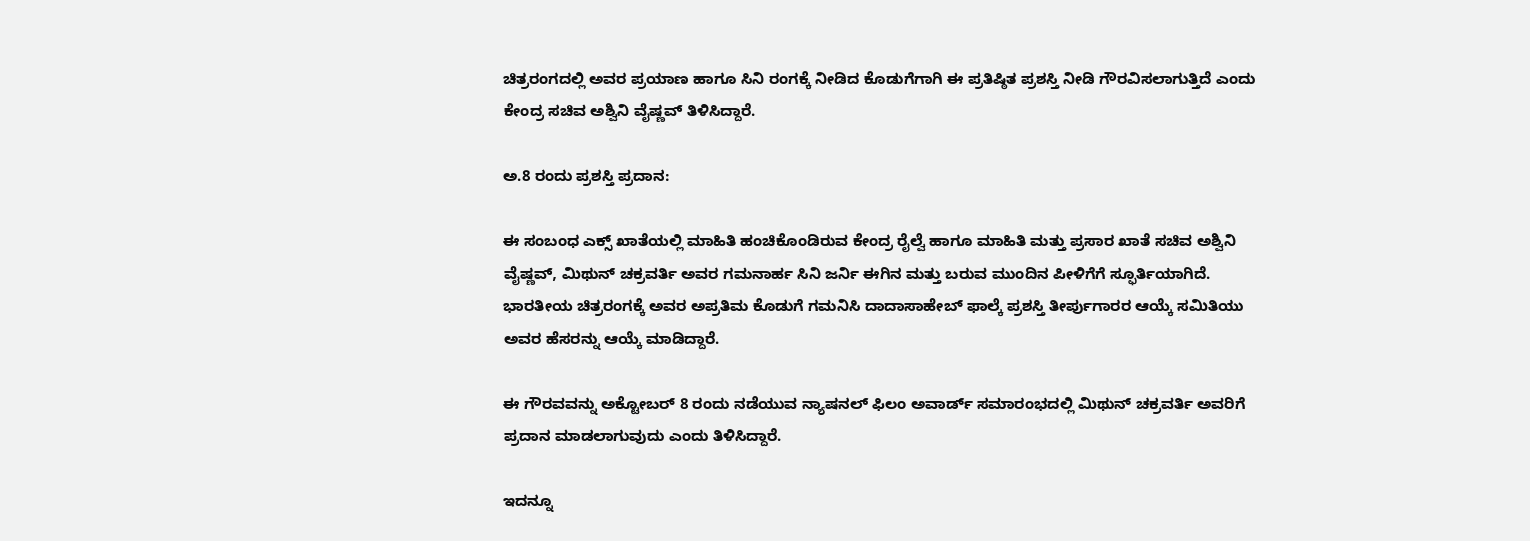ಚಿತ್ರರಂಗದಲ್ಲಿ ಅವರ ಪ್ರಯಾಣ ಹಾಗೂ ಸಿನಿ ರಂಗಕ್ಕೆ ನೀಡಿದ ಕೊಡುಗೆಗಾಗಿ ಈ ಪ್ರತಿಷ್ಠಿತ ಪ್ರಶಸ್ತಿ ನೀಡಿ ಗೌರವಿಸಲಾಗುತ್ತಿದೆ ಎಂದು ಕೇಂದ್ರ ಸಚಿವ ಅಶ್ವಿನಿ ವೈಷ್ಣವ್ ತಿಳಿಸಿದ್ದಾರೆ.

ಅ.8 ರಂದು ಪ್ರಶಸ್ತಿ ಪ್ರದಾನ:

ಈ ಸಂಬಂಧ ಎಕ್ಸ್ ಖಾತೆಯಲ್ಲಿ ಮಾಹಿತಿ ಹಂಚಿಕೊಂಡಿರುವ ಕೇಂದ್ರ ರೈಲ್ವೆ ಹಾಗೂ ಮಾಹಿತಿ ಮತ್ತು ಪ್ರಸಾರ ಖಾತೆ ಸಚಿವ ಅಶ್ವಿನಿ ವೈಷ್ಣವ್, ಮಿಥುನ್ ಚಕ್ರವರ್ತಿ ಅವರ ಗಮನಾರ್ಹ ಸಿನಿ ಜರ್ನಿ ಈಗಿನ ಮತ್ತು ಬರುವ ಮುಂದಿನ ಪೀಳಿಗೆಗೆ ಸ್ಫೂರ್ತಿಯಾಗಿದೆ. ಭಾರತೀಯ ಚಿತ್ರರಂಗಕ್ಕೆ ಅವರ ಅಪ್ರತಿಮ ಕೊಡುಗೆ ಗಮನಿಸಿ ದಾದಾಸಾಹೇಬ್ ಫಾಲ್ಕೆ ಪ್ರಶಸ್ತಿ ತೀರ್ಪುಗಾರರ ಆಯ್ಕೆ ಸಮಿತಿಯು ಅವರ ಹೆಸರನ್ನು ಆಯ್ಕೆ ಮಾಡಿದ್ದಾರೆ.

ಈ ಗೌರವವನ್ನು ಅಕ್ಟೋಬರ್ 8 ರಂದು ನಡೆಯುವ ನ್ಯಾಷನಲ್ ಫಿಲಂ ಅವಾರ್ಡ್ ಸಮಾರಂಭದಲ್ಲಿ ಮಿಥುನ್ ಚಕ್ರವರ್ತಿ ಅವರಿಗೆ ಪ್ರದಾನ ಮಾಡಲಾಗುವುದು ಎಂದು ತಿಳಿಸಿದ್ದಾರೆ.

ಇದನ್ನೂ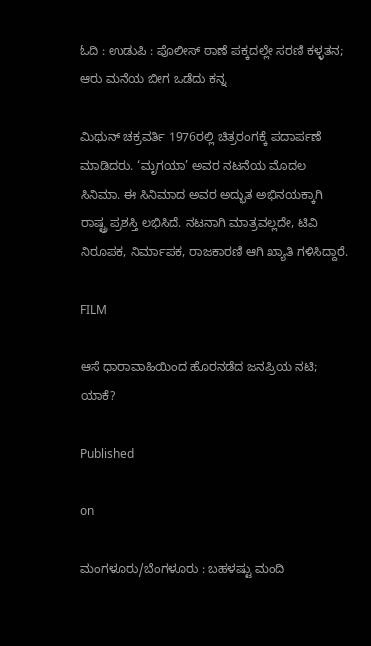ಓದಿ : ಉಡುಪಿ : ಪೊಲೀಸ್ ಠಾಣೆ ಪಕ್ಕದಲ್ಲೇ ಸರಣಿ ಕಳ್ಳತನ; ಆರು ಮನೆಯ ಬೀಗ ಒಡೆದು ಕನ್ನ

ಮಿಥುನ್ ಚಕ್ರವರ್ತಿ 1976ರಲ್ಲಿ ಚಿತ್ರರಂಗಕ್ಕೆ ಪದಾರ್ಪಣೆ ಮಾಡಿದರು. ‘ಮೃಗಯಾ’ ಅವರ ನಟನೆಯ ಮೊದಲ ಸಿನಿಮಾ. ಈ ಸಿನಿಮಾದ ಅವರ ಅದ್ಭುತ ಅಭಿನಯಕ್ಕಾಗಿ ರಾಷ್ಟ್ರ ಪ್ರಶಸ್ತಿ ಲಭಿಸಿದೆ. ನಟನಾಗಿ ಮಾತ್ರವಲ್ಲದೇ, ಟಿವಿ ನಿರೂಪಕ, ನಿರ್ಮಾಪಕ, ರಾಜಕಾರಣಿ ಆಗಿ ಖ್ಯಾತಿ ಗಳಿಸಿದ್ದಾರೆ.

FILM

ಆಸೆ ಧಾರಾವಾಹಿಯಿಂದ ಹೊರನಡೆದ ಜನಪ್ರಿಯ ನಟಿ; ಯಾಕೆ?

Published

on

ಮಂಗಳೂರು/ಬೆಂಗಳೂರು : ಬಹಳಷ್ಟು ಮಂದಿ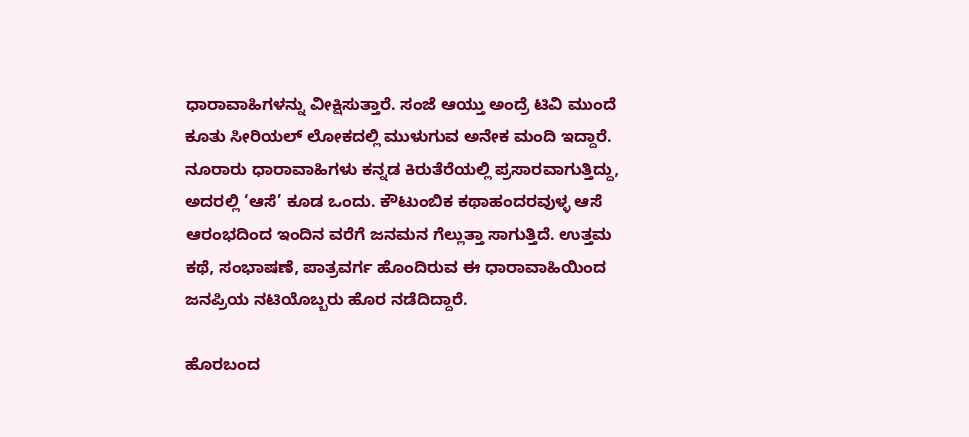ಧಾರಾವಾಹಿಗಳನ್ನು ವೀಕ್ಷಿಸುತ್ತಾರೆ. ಸಂಜೆ ಆಯ್ತು ಅಂದ್ರೆ ಟಿವಿ ಮುಂದೆ ಕೂತು ಸೀರಿಯಲ್ ಲೋಕದಲ್ಲಿ ಮುಳುಗುವ ಅನೇಕ ಮಂದಿ ಇದ್ದಾರೆ. ನೂರಾರು ಧಾರಾವಾಹಿಗಳು ಕನ್ನಡ ಕಿರುತೆರೆಯಲ್ಲಿ ಪ್ರಸಾರವಾಗುತ್ತಿದ್ದು, ಅದರಲ್ಲಿ ‘ಆಸೆ’ ಕೂಡ ಒಂದು. ಕೌಟುಂಬಿಕ ಕಥಾಹಂದರವುಳ್ಳ ಆಸೆ ಆರಂಭದಿಂದ ಇಂದಿನ ವರೆಗೆ ಜನಮನ ಗೆಲ್ಲುತ್ತಾ ಸಾಗುತ್ತಿದೆ. ಉತ್ತಮ ಕಥೆ, ಸಂಭಾಷಣೆ, ಪಾತ್ರವರ್ಗ ಹೊಂದಿರುವ ಈ ಧಾರಾವಾಹಿಯಿಂದ ಜನಪ್ರಿಯ ನಟಿಯೊಬ್ಬರು ಹೊರ ನಡೆದಿದ್ದಾರೆ.

ಹೊರಬಂದ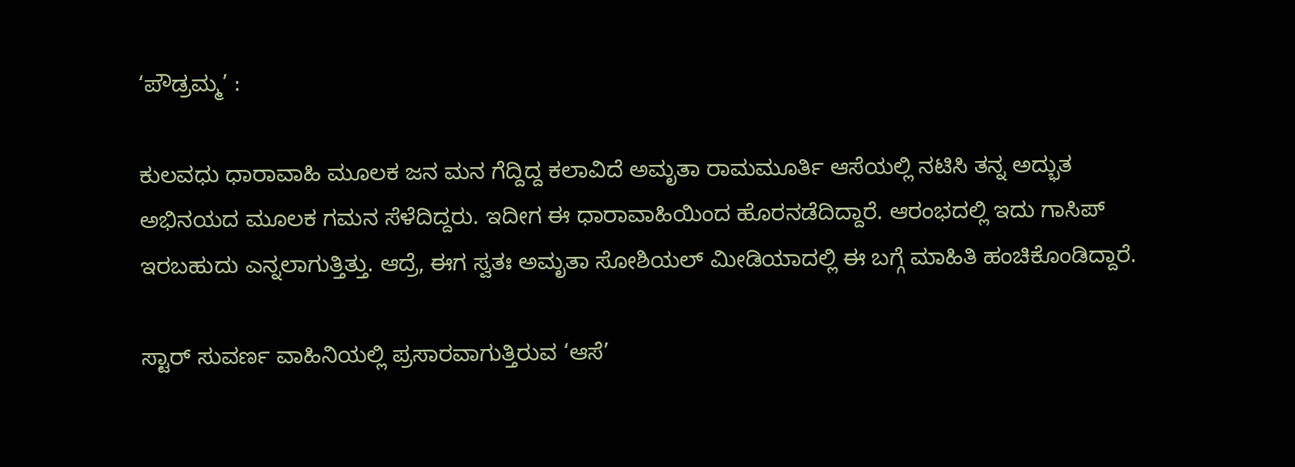‘ಪೌಡ್ರಮ್ಮ’ :

ಕುಲವಧು ಧಾರಾವಾಹಿ ಮೂಲಕ ಜನ ಮನ ಗೆದ್ದಿದ್ದ ಕಲಾವಿದೆ ಅಮೃತಾ ರಾಮಮೂರ್ತಿ ಆಸೆಯಲ್ಲಿ ನಟಿಸಿ ತನ್ನ ಅದ್ಭುತ ಅಭಿನಯದ ಮೂಲಕ ಗಮನ ಸೆಳೆದಿದ್ದರು. ಇದೀಗ ಈ ಧಾರಾವಾಹಿಯಿಂದ ಹೊರನಡೆದಿದ್ದಾರೆ. ಆರಂಭದಲ್ಲಿ ಇದು ಗಾಸಿಪ್ ಇರಬಹುದು ಎನ್ನಲಾಗುತ್ತಿತ್ತು. ಆದ್ರೆ, ಈಗ ಸ್ವತಃ ಅಮೃತಾ ಸೋಶಿಯಲ್ ಮೀಡಿಯಾದಲ್ಲಿ ಈ ಬಗ್ಗೆ ಮಾಹಿತಿ ಹಂಚಿಕೊಂಡಿದ್ದಾರೆ.

ಸ್ಟಾರ್ ಸುವರ್ಣ ವಾಹಿನಿಯಲ್ಲಿ ಪ್ರಸಾರವಾಗುತ್ತಿರುವ ‘ಆಸೆ’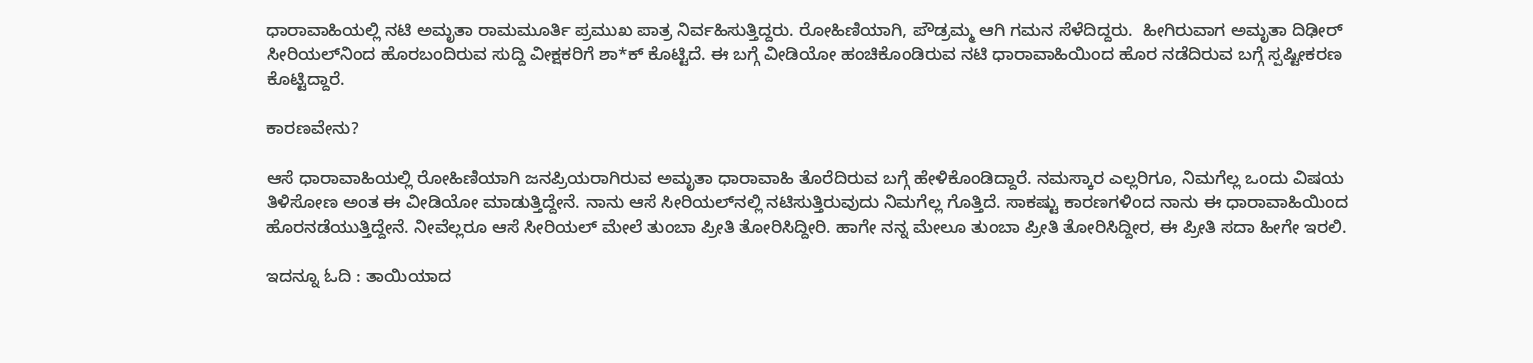ಧಾರಾವಾಹಿಯಲ್ಲಿ ನಟಿ ಅಮೃತಾ ರಾಮಮೂರ್ತಿ ಪ್ರಮುಖ ಪಾತ್ರ ನಿರ್ವಹಿಸುತ್ತಿದ್ದರು. ರೋಹಿಣಿಯಾಗಿ, ಪೌಡ್ರಮ್ಮ ಆಗಿ ಗಮನ ಸೆಳೆದಿದ್ದರು.  ಹೀಗಿರುವಾಗ ಅಮೃತಾ ದಿಢೀರ್‌ ಸೀರಿಯಲ್‌ನಿಂದ ಹೊರಬಂದಿರುವ ಸುದ್ದಿ ವೀಕ್ಷಕರಿಗೆ ಶಾ*ಕ್ ಕೊಟ್ಟಿದೆ. ಈ ಬಗ್ಗೆ ವೀಡಿಯೋ ಹಂಚಿಕೊಂಡಿರುವ ನಟಿ ಧಾರಾವಾಹಿಯಿಂದ ಹೊರ ನಡೆದಿರುವ ಬಗ್ಗೆ ಸ್ಪಷ್ಟೀಕರಣ ಕೊಟ್ಟಿದ್ದಾರೆ.

ಕಾರಣವೇನು?

ಆಸೆ ಧಾರಾವಾಹಿಯಲ್ಲಿ ರೋಹಿಣಿಯಾಗಿ ಜನಪ್ರಿಯರಾಗಿರುವ ಅಮೃತಾ ಧಾರಾವಾಹಿ ತೊರೆದಿರುವ ಬಗ್ಗೆ ಹೇಳಿಕೊಂಡಿದ್ದಾರೆ. ನಮಸ್ಕಾರ ಎಲ್ಲರಿಗೂ, ನಿಮಗೆಲ್ಲ ಒಂದು ವಿಷಯ ತಿಳಿಸೋಣ ಅಂತ ಈ ವೀಡಿಯೋ ಮಾಡುತ್ತಿದ್ದೇನೆ. ನಾನು ಆಸೆ ಸೀರಿಯಲ್‌ನಲ್ಲಿ ನಟಿಸುತ್ತಿರುವುದು ನಿಮಗೆಲ್ಲ ಗೊತ್ತಿದೆ. ಸಾಕಷ್ಟು ಕಾರಣಗಳಿಂದ ನಾನು ಈ ಧಾರಾವಾಹಿಯಿಂದ ಹೊರನಡೆಯುತ್ತಿದ್ದೇನೆ. ನೀವೆಲ್ಲರೂ ಆಸೆ ಸೀರಿಯಲ್‌ ಮೇಲೆ ತುಂಬಾ ಪ್ರೀತಿ ತೋರಿಸಿದ್ದೀರಿ. ಹಾಗೇ ನನ್ನ ಮೇಲೂ ತುಂಬಾ ಪ್ರೀತಿ ತೋರಿಸಿದ್ದೀರ, ಈ ಪ್ರೀತಿ ಸದಾ ಹೀಗೇ ಇರಲಿ.

ಇದನ್ನೂ ಓದಿ : ತಾಯಿಯಾದ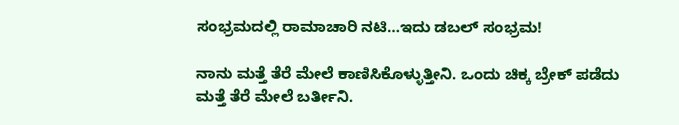ಸಂಭ್ರಮದಲ್ಲಿ ರಾಮಾಚಾರಿ ನಟಿ…ಇದು ಡಬಲ್ ಸಂಭ್ರಮ!

ನಾನು ಮತ್ತೆ ತೆರೆ ಮೇಲೆ ಕಾಣಿಸಿಕೊಳ್ಳುತ್ತೀನಿ. ಒಂದು ಚಿಕ್ಕ ಬ್ರೇಕ್‌ ಪಡೆದು ಮತ್ತೆ ತೆರೆ ಮೇಲೆ ಬರ್ತೀನಿ.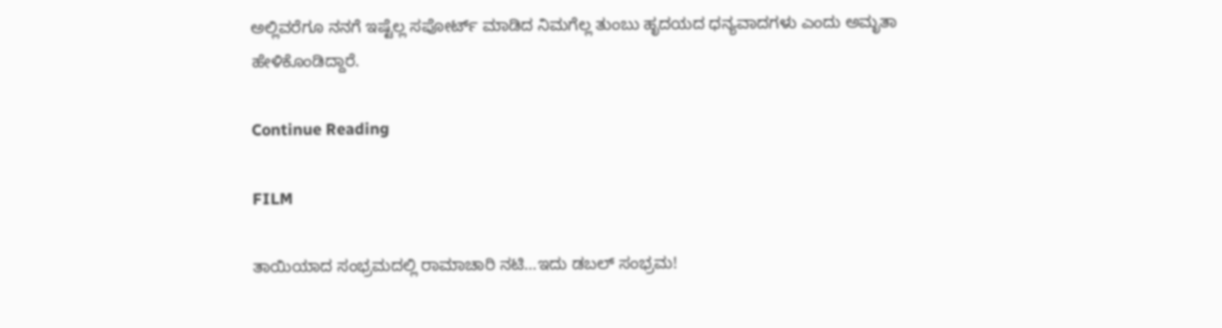ಅಲ್ಲಿವರೆಗೂ ನನಗೆ ಇಷ್ಟೆಲ್ಲ ಸಪೋರ್ಟ್‌ ಮಾಡಿದ ನಿಮಗೆಲ್ಲ ತುಂಬು ಹೃದಯದ ಧನ್ಯವಾದಗಳು ಎಂದು ಅಮೃತಾ ಹೇಳಿಕೊಂಡಿದ್ದಾರೆ.

Continue Reading

FILM

ತಾಯಿಯಾದ ಸಂಭ್ರಮದಲ್ಲಿ ರಾಮಾಚಾರಿ ನಟಿ…ಇದು ಡಬಲ್ ಸಂಭ್ರಮ!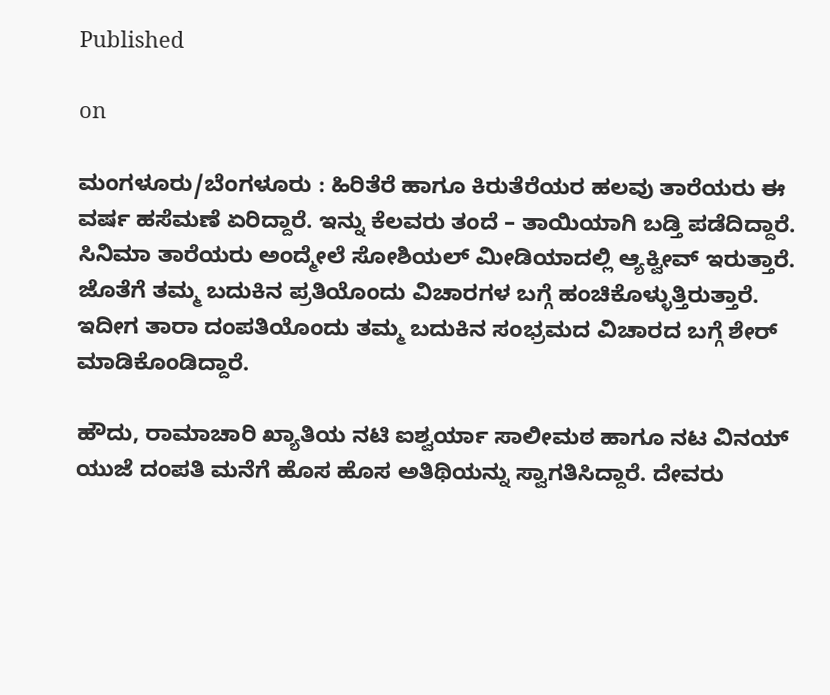Published

on

ಮಂಗಳೂರು/ಬೆಂಗಳೂರು : ಹಿರಿತೆರೆ ಹಾಗೂ ಕಿರುತೆರೆಯರ ಹಲವು ತಾರೆಯರು ಈ ವರ್ಷ ಹಸೆಮಣೆ ಏರಿದ್ದಾರೆ. ಇನ್ನು ಕೆಲವರು ತಂದೆ – ತಾಯಿಯಾಗಿ ಬಡ್ತಿ ಪಡೆದಿದ್ದಾರೆ. ಸಿನಿಮಾ ತಾರೆಯರು ಅಂದ್ಮೇಲೆ ಸೋಶಿಯಲ್ ಮೀಡಿಯಾದಲ್ಲಿ ಆ್ಯಕ್ವೀವ್ ಇರುತ್ತಾರೆ. ಜೊತೆಗೆ ತಮ್ಮ ಬದುಕಿನ ಪ್ರತಿಯೊಂದು ವಿಚಾರಗಳ ಬಗ್ಗೆ ಹಂಚಿಕೊಳ್ಳುತ್ತಿರುತ್ತಾರೆ. ಇದೀಗ ತಾರಾ ದಂಪತಿಯೊಂದು ತಮ್ಮ ಬದುಕಿನ ಸಂಭ್ರಮದ ವಿಚಾರದ ಬಗ್ಗೆ ಶೇರ್ ಮಾಡಿಕೊಂಡಿದ್ದಾರೆ.

ಹೌದು, ರಾಮಾಚಾರಿ ಖ್ಯಾತಿಯ ನಟಿ ಐಶ್ವರ್ಯಾ ಸಾಲೀಮಠ ಹಾಗೂ ನಟ ವಿನಯ್ ಯುಜೆ ದಂಪತಿ ಮನೆಗೆ ಹೊಸ ಹೊಸ ಅತಿಥಿಯನ್ನು ಸ್ವಾಗತಿಸಿದ್ದಾರೆ. ದೇವರು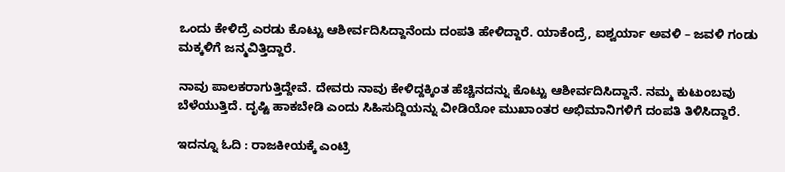ಒಂದು ಕೇಳಿದ್ರೆ ಎರಡು ಕೊಟ್ಟು ಆಶೀರ್ವದಿಸಿದ್ದಾನೆಂದು ದಂಪತಿ ಹೇಳಿದ್ದಾರೆ. ಯಾಕೆಂದ್ರೆ, ಐಶ್ವರ್ಯಾ ಅವಳಿ – ಜವಳಿ ಗಂಡು ಮಕ್ಕಳಿಗೆ ಜನ್ಮವಿತ್ತಿದ್ದಾರೆ.

ನಾವು ಪಾಲಕರಾಗುತ್ತಿದ್ದೇವೆ. ದೇವರು ನಾವು ಕೇಳಿದ್ದಕ್ಕಿಂತ ಹೆಚ್ಚಿನದನ್ನು ಕೊಟ್ಟು ಆಶೀರ್ವದಿಸಿದ್ದಾನೆ. ನಮ್ಮ ಕುಟುಂಬವು ಬೆಳೆಯುತ್ತಿದೆ. ದೃಷ್ಟಿ ಹಾಕಬೇಡಿ ಎಂದು ಸಿಹಿಸುದ್ದಿಯನ್ನು ವೀಡಿಯೋ ಮುಖಾಂತರ ಅಭಿಮಾನಿಗಳಿಗೆ ದಂಪತಿ ತಿಳಿಸಿದ್ದಾರೆ.

ಇದನ್ನೂ ಓದಿ : ರಾಜಕೀಯಕ್ಕೆ ಎಂಟ್ರಿ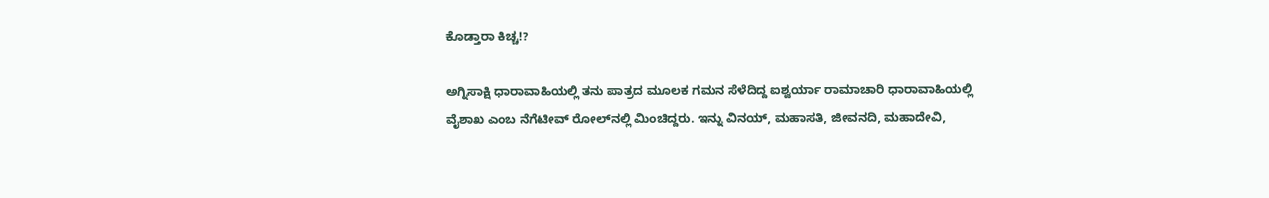ಕೊಡ್ತಾರಾ ಕಿಚ್ಚ!?

ಅಗ್ನಿಸಾಕ್ಷಿ ಧಾರಾವಾಹಿಯಲ್ಲಿ ತನು ಪಾತ್ರದ ಮೂಲಕ ಗಮನ ಸೆಳೆದಿದ್ದ ಐಶ್ವರ್ಯಾ ರಾಮಾಚಾರಿ ಧಾರಾವಾಹಿಯಲ್ಲಿ ವೈಶಾಖ ಎಂಬ ನೆಗೆಟೀವ್ ರೋಲ್‌ನಲ್ಲಿ ಮಿಂಚಿದ್ದರು. ಇನ್ನು ವಿನಯ್, ಮಹಾಸತಿ, ಜೀವನದಿ, ಮಹಾದೇವಿ,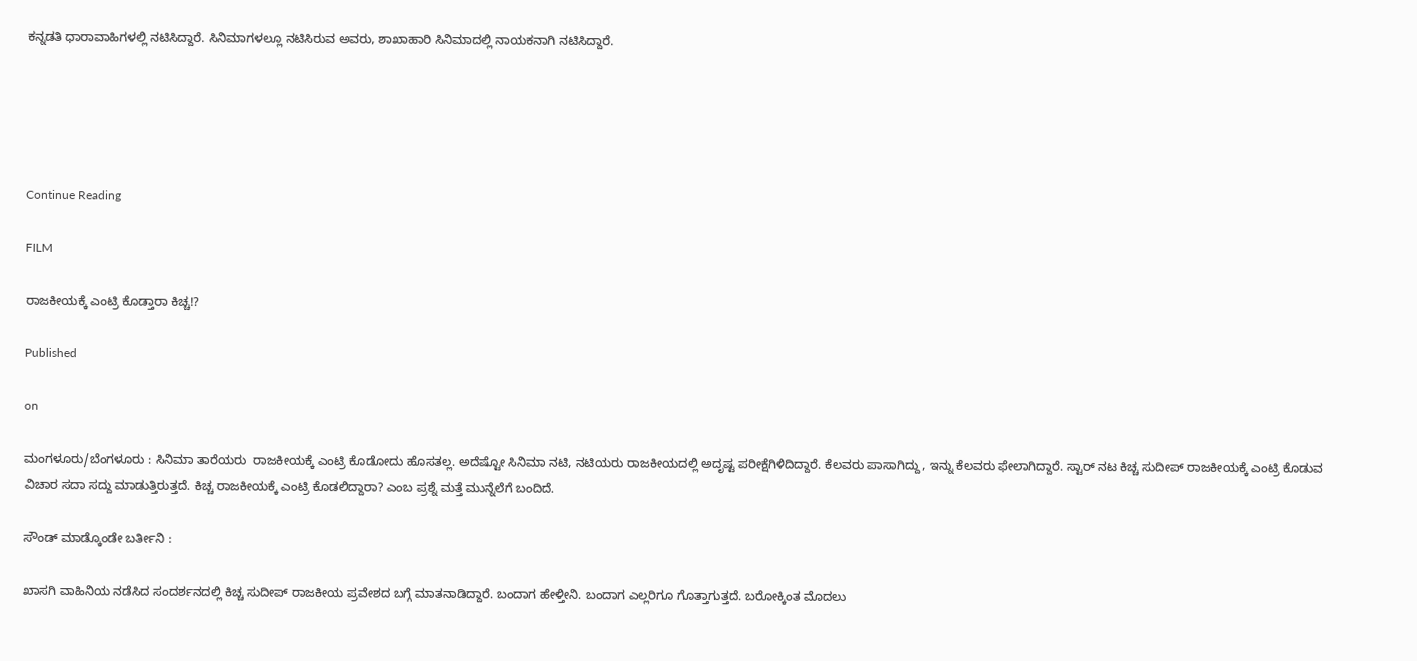ಕನ್ನಡತಿ ಧಾರಾವಾಹಿಗಳಲ್ಲಿ ನಟಿಸಿದ್ದಾರೆ. ಸಿನಿಮಾಗಳಲ್ಲೂ ನಟಿಸಿರುವ ಅವರು, ಶಾಖಾಹಾರಿ ಸಿನಿಮಾದಲ್ಲಿ ನಾಯಕನಾಗಿ ನಟಿಸಿದ್ದಾರೆ.





Continue Reading

FILM

ರಾಜಕೀಯಕ್ಕೆ ಎಂಟ್ರಿ ಕೊಡ್ತಾರಾ ಕಿಚ್ಚ!?

Published

on

ಮಂಗಳೂರು/ಬೆಂಗಳೂರು : ಸಿನಿಮಾ ತಾರೆಯರು  ರಾಜಕೀಯಕ್ಕೆ ಎಂಟ್ರಿ ಕೊಡೋದು ಹೊಸತಲ್ಲ. ಅದೆಷ್ಟೋ ಸಿನಿಮಾ ನಟಿ, ನಟಿಯರು ರಾಜಕೀಯದಲ್ಲಿ ಅದೃಷ್ಟ ಪರೀಕ್ಷೆಗಿಳಿದಿದ್ದಾರೆ. ಕೆಲವರು ಪಾಸಾಗಿದ್ದು, ಇನ್ನು ಕೆಲವರು ಫೇಲಾಗಿದ್ದಾರೆ. ಸ್ಟಾರ್ ನಟ ಕಿಚ್ಚ ಸುದೀಪ್ ರಾಜಕೀಯಕ್ಕೆ ಎಂಟ್ರಿ ಕೊಡುವ ವಿಚಾರ ಸದಾ ಸದ್ದು ಮಾಡುತ್ತಿರುತ್ತದೆ. ಕಿಚ್ಚ ರಾಜಕೀಯಕ್ಕೆ ಎಂಟ್ರಿ ಕೊಡಲಿದ್ದಾರಾ? ಎಂಬ ಪ್ರಶ್ನೆ ಮತ್ತೆ ಮುನ್ನೆಲೆಗೆ ಬಂದಿದೆ.

ಸೌಂಡ್ ಮಾಡ್ಕೊಂಡೇ ಬರ್ತೀನಿ :

ಖಾಸಗಿ ವಾಹಿನಿಯ ನಡೆಸಿದ ಸಂದರ್ಶನದಲ್ಲಿ ಕಿಚ್ಚ ಸುದೀಪ್ ರಾಜಕೀಯ ಪ್ರವೇಶದ ಬಗ್ಗೆ ಮಾತನಾಡಿದ್ದಾರೆ. ಬಂದಾಗ ಹೇಳ್ತೀನಿ. ಬಂದಾಗ ಎಲ್ಲರಿಗೂ ಗೊತ್ತಾಗುತ್ತದೆ. ಬರೋಕ್ಕಿಂತ ಮೊದಲು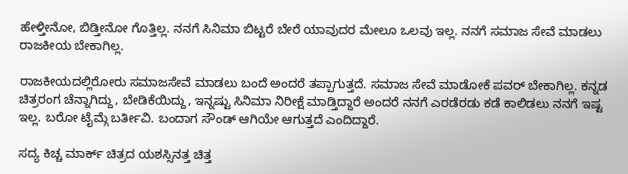ಹೇಳ್ತೀನೋ, ಬಿಡ್ತೀನೋ ಗೊತ್ತಿಲ್ಲ. ನನಗೆ ಸಿನಿಮಾ ಬಿಟ್ಟರೆ ಬೇರೆ ಯಾವುದರ ಮೇಲೂ ಒಲವು ಇಲ್ಲ. ನನಗೆ ಸಮಾಜ ಸೇವೆ ಮಾಡಲು ರಾಜಕೀಯ ಬೇಕಾಗಿಲ್ಲ.

ರಾಜಕೀಯದಲ್ಲಿರೋರು ಸಮಾಜಸೇವೆ ಮಾಡಲು ಬಂದೆ ಅಂದರೆ ತಪ್ಪಾಗುತ್ತದೆ. ಸಮಾಜ ಸೇವೆ ಮಾಡೋಕೆ ಪವರ್ ಬೇಕಾಗಿಲ್ಲ. ಕನ್ನಡ ಚಿತ್ರರಂಗ ಚೆನ್ನಾಗಿದ್ದು, ಬೇಡಿಕೆಯಿದ್ದು, ಇನ್ನಷ್ಟು ಸಿನಿಮಾ ನಿರೀಕ್ಷೆ ಮಾಡ್ತಿದ್ದಾರೆ ಅಂದರೆ ನನಗೆ ಎರಡೆರಡು ಕಡೆ ಕಾಲಿಡಲು ನನಗೆ ಇಷ್ಟ ಇಲ್ಲ. ಬರೋ ಟೈಮ್ಗೆ ಬರ್ತೀವಿ. ಬಂದಾಗ ಸೌಂಡ್ ಆಗಿಯೇ ಆಗುತ್ತದೆ ಎಂದಿದ್ದಾರೆ.

ಸದ್ಯ ಕಿಚ್ಚ ಮಾರ್ಕ್ ಚಿತ್ರದ ಯಶಸ್ಸಿನತ್ತ ಚಿತ್ತ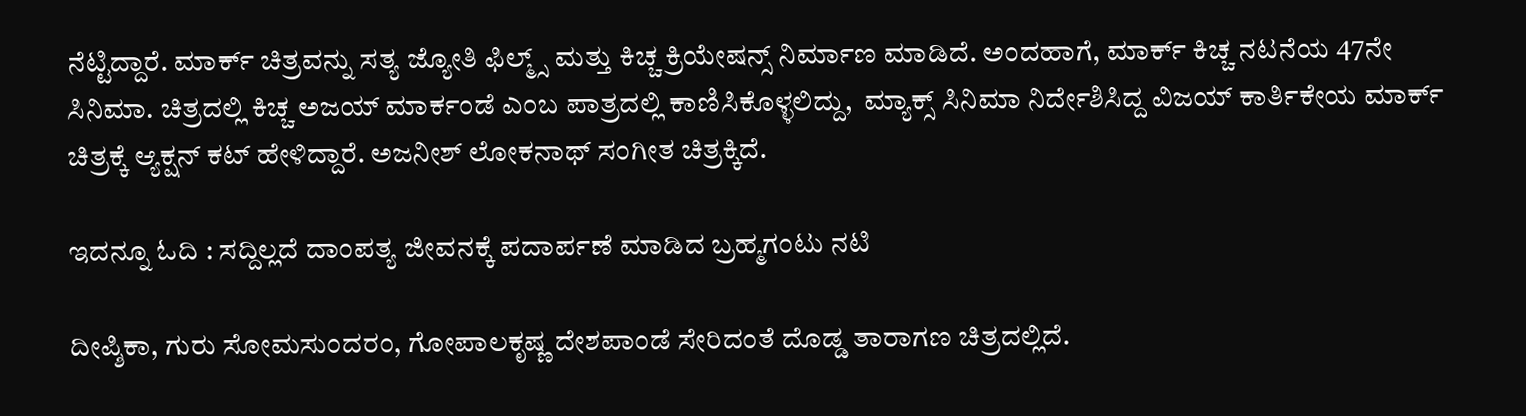ನೆಟ್ಟಿದ್ದಾರೆ. ಮಾರ್ಕ್ ಚಿತ್ರವನ್ನು ಸತ್ಯ ಜ್ಯೋತಿ ಫಿಲ್ಮ್ಸ್ ಮತ್ತು ಕಿಚ್ಚ ಕ್ರಿಯೇಷನ್ಸ್ ನಿರ್ಮಾಣ ಮಾಡಿದೆ. ಅಂದಹಾಗೆ, ಮಾರ್ಕ್ ಕಿಚ್ಚ ನಟನೆಯ 47ನೇ ಸಿನಿಮಾ. ಚಿತ್ರದಲ್ಲಿ ಕಿಚ್ಚ ಅಜಯ್ ಮಾರ್ಕಂಡೆ ಎಂಬ ಪಾತ್ರದಲ್ಲಿ ಕಾಣಿಸಿಕೊಳ್ಳಲಿದ್ದು,  ಮ್ಯಾಕ್ಸ್ ಸಿನಿಮಾ ನಿರ್ದೇಶಿಸಿದ್ದ ವಿಜಯ್ ಕಾರ್ತಿಕೇಯ ಮಾರ್ಕ್ ಚಿತ್ರಕ್ಕೆ ಆ್ಯಕ್ಷನ್ ಕಟ್ ಹೇಳಿದ್ದಾರೆ. ಅಜನೀಶ್ ಲೋಕನಾಥ್ ಸಂಗೀತ ಚಿತ್ರಕ್ಕಿದೆ.

ಇದನ್ನೂ ಓದಿ : ಸದ್ದಿಲ್ಲದೆ ದಾಂಪತ್ಯ ಜೀವನಕ್ಕೆ ಪದಾರ್ಪಣೆ ಮಾಡಿದ ಬ್ರಹ್ಮಗಂಟು ನಟಿ

ದೀಪ್ಶಿಕಾ, ಗುರು ಸೋಮಸುಂದರಂ, ಗೋಪಾಲಕೃಷ್ಣ ದೇಶಪಾಂಡೆ ಸೇರಿದಂತೆ ದೊಡ್ಡ ತಾರಾಗಣ ಚಿತ್ರದಲ್ಲಿದೆ.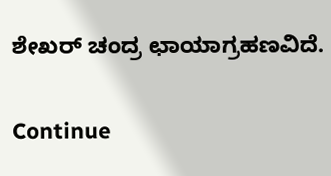ಶೇಖರ್ ಚಂದ್ರ ಛಾಯಾಗ್ರಹಣವಿದೆ.

Continue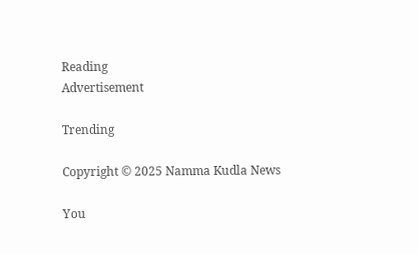Reading
Advertisement

Trending

Copyright © 2025 Namma Kudla News

You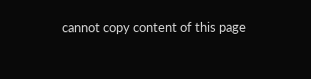cannot copy content of this page